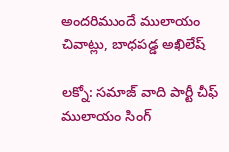అందరిముందే ములాయం చివాట్లు, బాధపడ్డ అఖిలేష్

లక్నో: సమాజ్ వాది పార్టీ చీఫ్ ములాయం సింగ్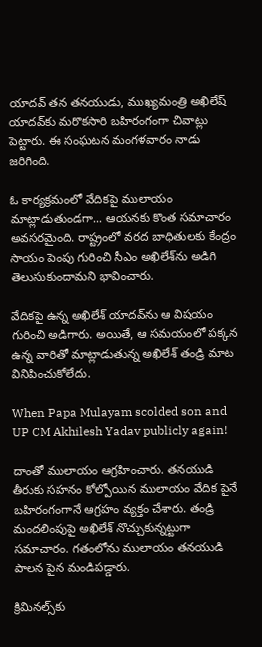యాదవ్ తన తనయుడు, ముఖ్యమంత్రి అఖిలేష్ యాదవ్‌కు మరొకసారి బహిరంగంగా చివాట్లు పెట్టారు. ఈ సంఘటన మంగళవారం నాడు జరిగింది.

ఓ కార్యక్రమంలో వేదికపై ములాయం మాట్లాడుతుండగా... ఆయనకు కొంత సమాచారం అవసరమైంది. రాష్ట్రంలో వరద బాధితులకు కేంద్రం సాయం పెంపు గురించి సీఎం అఖిలేశ్‌ను అడిగి తెలుసుకుందామని భావించారు.

వేదికపై ఉన్న అఖిలేశ్ యాదవ్‌ను ఆ విషయం గురించి అడిగారు. అయితే, ఆ సమయంలో పక్కన ఉన్న వారితో మాట్లాడుతున్న అఖిలేశ్ తండ్రి మాట వినిపించుకోలేదు.

When Papa Mulayam scolded son and UP CM Akhilesh Yadav publicly again!

దాంతో ములాయం ఆగ్రహించారు. తనయుడి తీరుకు సహనం కోల్పోయిన ములాయం వేదిక పైనే బహిరంగంగానే ఆగ్రహం వ్యక్తం చేశారు. తండ్రి మందలింపుపై అఖిలేశ్ నొచ్చుకున్నట్టుగా సమాచారం. గతంలోను ములాయం తనయుడి పాలన పైన మండిపడ్డారు.

క్రిమినల్స్‌కు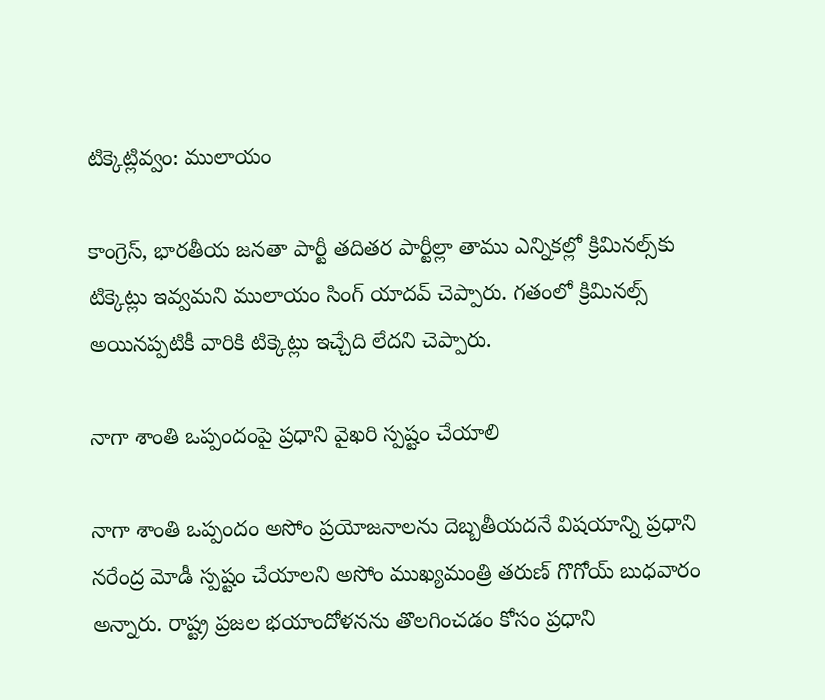టిక్కెట్లివ్వం: ములాయం

కాంగ్రెస్, భారతీయ జనతా పార్టీ తదితర పార్టీల్లా తాము ఎన్నికల్లో క్రిమినల్స్‌కు టిక్కెట్లు ఇవ్వమని ములాయం సింగ్ యాదవ్ చెప్పారు. గతంలో క్రిమినల్స్ అయినప్పటికీ వారికి టిక్కెట్లు ఇచ్చేది లేదని చెప్పారు.

నాగా శాంతి ఒప్పందంపై ప్రధాని వైఖరి స్పష్టం చేయాలి

నాగా శాంతి ఒప్పందం అసోం ప్రయోజనాలను దెబ్బతీయదనే విషయాన్ని ప్రధాని నరేంద్ర మోడీ స్పష్టం చేయాలని అసోం ముఖ్యమంత్రి తరుణ్ గొగోయ్ బుధవారం అన్నారు. రాష్ట్ర ప్రజల భయాందోళనను తొలగించడం కోసం ప్రధాని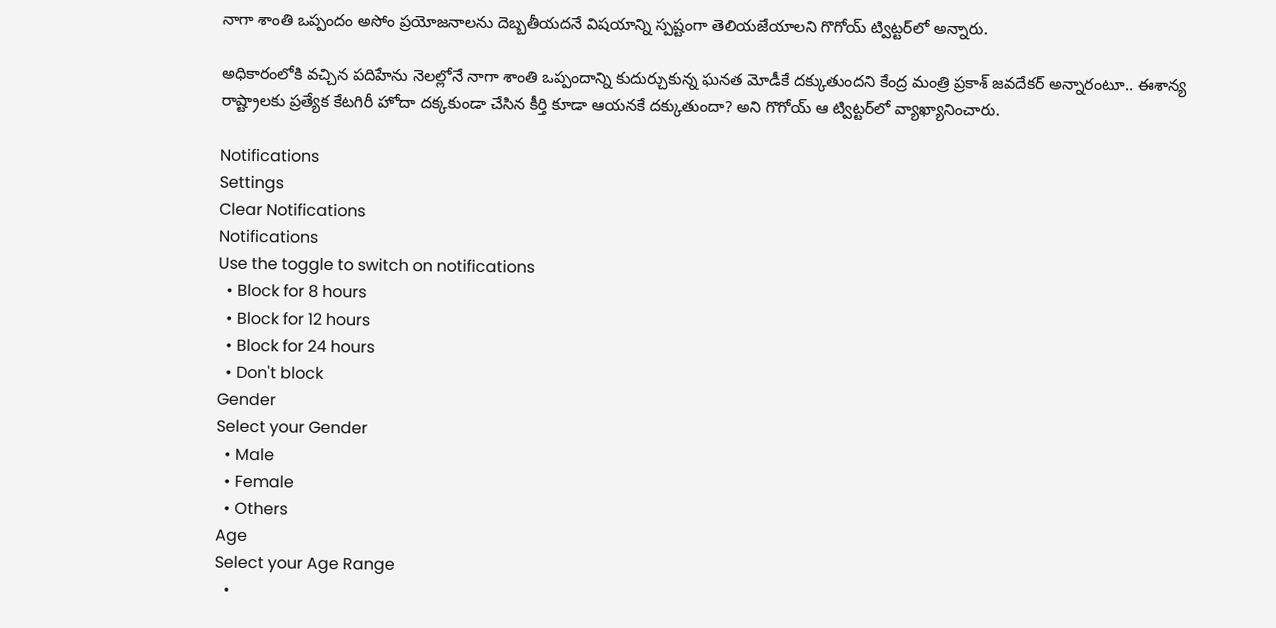నాగా శాంతి ఒప్పందం అసోం ప్రయోజనాలను దెబ్బతీయదనే విషయాన్ని స్పష్టంగా తెలియజేయాలని గొగోయ్ ట్విట్టర్‌లో అన్నారు.

అధికారంలోకి వచ్చిన పదిహేను నెలల్లోనే నాగా శాంతి ఒప్పందాన్ని కుదుర్చుకున్న ఘనత మోడీకే దక్కుతుందని కేంద్ర మంత్రి ప్రకాశ్ జవదేకర్ అన్నారంటూ.. ఈశాన్య రాష్ట్రాలకు ప్రత్యేక కేటగిరీ హోదా దక్కకుండా చేసిన కీర్తి కూడా ఆయనకే దక్కుతుందా? అని గొగోయ్ ఆ ట్విట్టర్‌లో వ్యాఖ్యానించారు.

Notifications
Settings
Clear Notifications
Notifications
Use the toggle to switch on notifications
  • Block for 8 hours
  • Block for 12 hours
  • Block for 24 hours
  • Don't block
Gender
Select your Gender
  • Male
  • Female
  • Others
Age
Select your Age Range
  •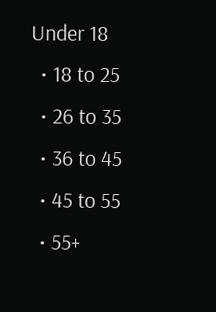Under 18
  • 18 to 25
  • 26 to 35
  • 36 to 45
  • 45 to 55
  • 55+